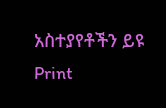አስተያየቶችን ይዩ
Print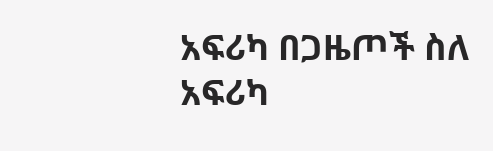አፍሪካ በጋዜጦች ስለ አፍሪካ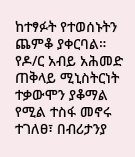ከተፃፉት የተወሰኑትን ጨምቆ ያቀርባል።
የዶ/ር አብይ አሕመድ ጠቅላይ ሚኒስትርነት ተቃውሞን ያቆማል የሚል ተስፋ መኖሩ ተገለፀ፣ በብሪታንያ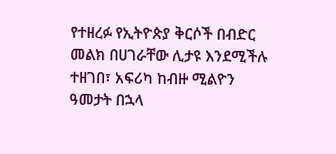የተዘረፉ የኢትዮጵያ ቅርሶች በብድር መልክ በሀገራቸው ሊታዩ እንደሚችሉ ተዘገበ፣ አፍሪካ ከብዙ ሚልዮን ዓመታት በኋላ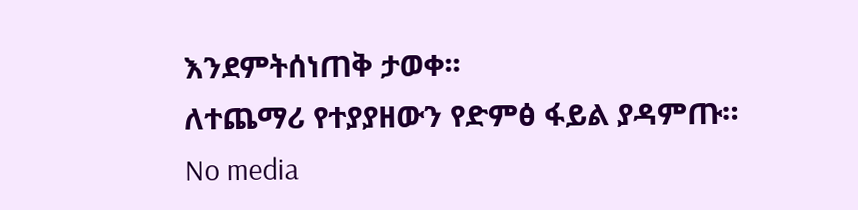እንደምትሰነጠቅ ታወቀ፡፡
ለተጨማሪ የተያያዘውን የድምፅ ፋይል ያዳምጡ።
No media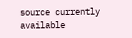source currently available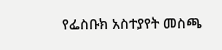የፌስቡክ አስተያየት መስጫ